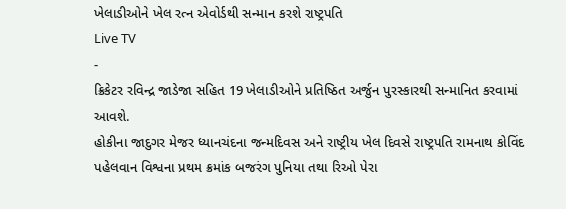ખેલાડીઓને ખેલ રત્ન એવોર્ડથી સન્માન કરશે રાષ્ટ્રપતિ
Live TV
-
ક્રિકેટર રવિન્દ્ર જાડેજા સહિત 19 ખેલાડીઓને પ્રતિષ્ઠિત અર્જુન પુરસ્કારથી સન્માનિત કરવામાં આવશે.
હોકીના જાદુગર મેજર ધ્યાનચંદના જન્મદિવસ અને રાષ્ટ્રીય ખેલ દિવસે રાષ્ટ્રપતિ રામનાથ કોવિંદ પહેલવાન વિશ્વના પ્રથમ ક્રમાંક બજરંગ પુનિયા તથા રિઓ પેરા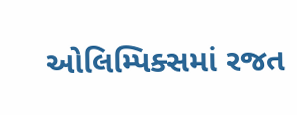ઓલિમ્પિક્સમાં રજત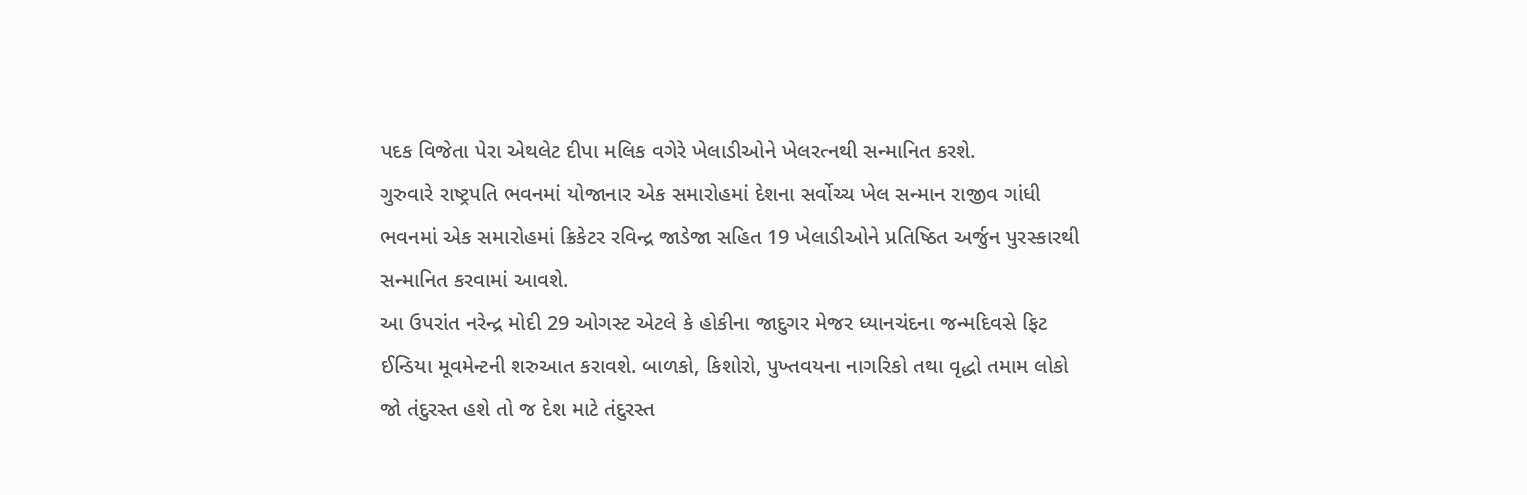પદક વિજેતા પેરા એથલેટ દીપા મલિક વગેરે ખેલાડીઓને ખેલરત્નથી સન્માનિત કરશે.
ગુરુવારે રાષ્ટ્રપતિ ભવનમાં યોજાનાર એક સમારોહમાં દેશના સર્વોચ્ચ ખેલ સન્માન રાજીવ ગાંધી ભવનમાં એક સમારોહમાં ક્રિકેટર રવિન્દ્ર જાડેજા સહિત 19 ખેલાડીઓને પ્રતિષ્ઠિત અર્જુન પુરસ્કારથી સન્માનિત કરવામાં આવશે.
આ ઉપરાંત નરેન્દ્ર મોદી 29 ઓગસ્ટ એટલે કે હોકીના જાદુગર મેજર ધ્યાનચંદના જન્મદિવસે ફિટ ઈન્ડિયા મૂવમેન્ટની શરુઆત કરાવશે. બાળકો, કિશોરો, પુખ્તવયના નાગરિકો તથા વૃદ્ધો તમામ લોકો જો તંદુરસ્ત હશે તો જ દેશ માટે તંદુરસ્ત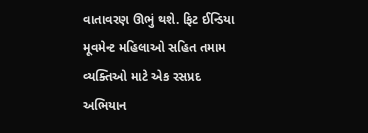વાતાવરણ ઊભું થશે. ફિટ ઈન્ડિયા મૂવમેન્ટ મહિલાઓ સહિત તમામ વ્યક્તિઓ માટે એક રસપ્રદ અભિયાન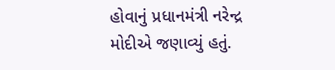હોવાનું પ્રધાનમંત્રી નરેન્દ્ર મોદીએ જણાવ્યું હતું.